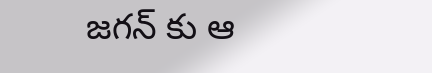జగన్ కు ఆ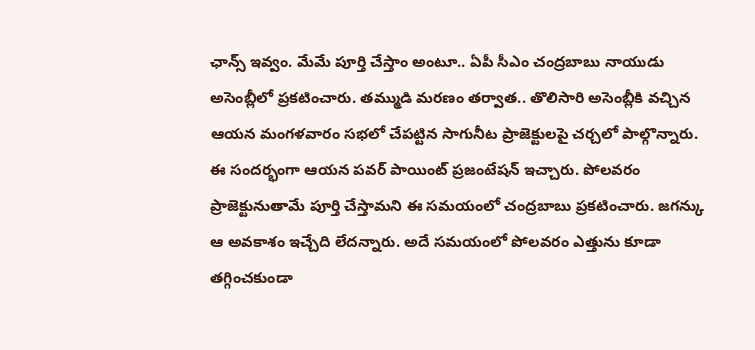ఛాన్స్ ఇవ్వం. మేమే పూర్తి చేస్తాం అంటూ.. ఏపీ సీఎం చంద్రబాబు నాయుడు అసెంబ్లీలో ప్రకటించారు. తమ్ముడి మరణం తర్వాత.. తొలిసారి అసెంబ్లీకి వచ్చిన ఆయన మంగళవారం సభలో చేపట్టిన సాగునీట ప్రాజెక్టులపై చర్చలో పాల్గొన్నారు. ఈ సందర్భంగా ఆయన పవర్ పాయింట్ ప్రజంటేషన్ ఇచ్చారు. పోలవరం ప్రాజెక్టునుతామే పూర్తి చేస్తామని ఈ సమయంలో చంద్రబాబు ప్రకటించారు. జగన్కు ఆ అవకాశం ఇచ్చేది లేదన్నారు. అదే సమయంలో పోలవరం ఎత్తును కూడా తగ్గించకుండా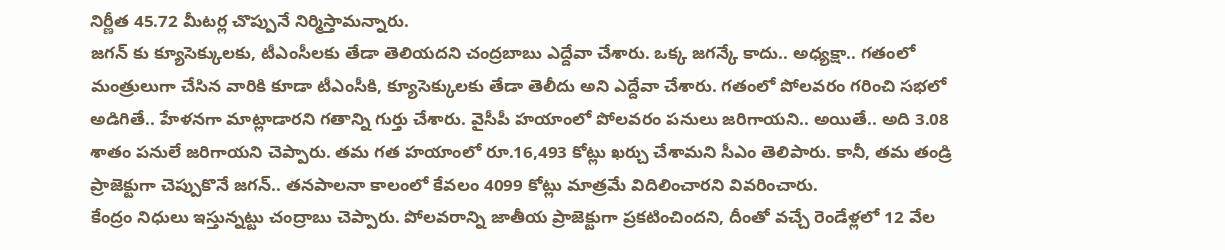నిర్ణీత 45.72 మీటర్ల చొప్పునే నిర్మిస్తామన్నారు.
జగన్ కు క్యూసెక్కులకు, టీఎంసీలకు తేడా తెలియదని చంద్రబాబు ఎద్దేవా చేశారు. ఒక్క జగన్కే కాదు.. అధ్యక్షా.. గతంలో మంత్రులుగా చేసిన వారికి కూడా టీఎంసీకి, క్యూసెక్కులకు తేడా తెలీదు అని ఎద్దేవా చేశారు. గతంలో పోలవరం గరించి సభలో అడిగితే.. హేళనగా మాట్లాడారని గతాన్ని గుర్తు చేశారు. వైసీపీ హయాంలో పోలవరం పనులు జరిగాయని.. అయితే.. అది 3.08 శాతం పనులే జరిగాయని చెప్పారు. తమ గత హయాంలో రూ.16,493 కోట్లు ఖర్చు చేశామని సీఎం తెలిపారు. కానీ, తమ తండ్రి ప్రాజెక్టుగా చెప్పుకొనే జగన్.. తనపాలనా కాలంలో కేవలం 4099 కోట్లు మాత్రమే విదిలించారని వివరించారు.
కేంద్రం నిధులు ఇస్తున్నట్టు చంద్రాబు చెప్పారు. పోలవరాన్ని జాతీయ ప్రాజెక్టుగా ప్రకటించిందని, దీంతో వచ్చే రెండేళ్లలో 12 వేల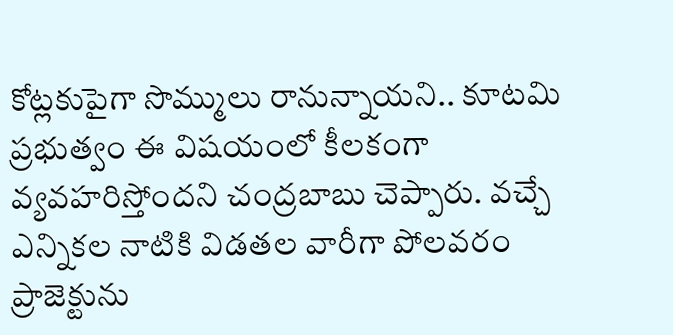కోట్లకుపైగా సొమ్ములు రానున్నాయని.. కూటమి ప్రభుత్వం ఈ విషయంలో కీలకంగా వ్యవహరిస్తోందని చంద్రబాబు చెప్పారు. వచ్చే ఎన్నికల నాటికి విడతల వారీగా పోలవరం ప్రాజెక్టును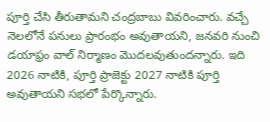పూర్తి చేసి తీరుతామని చంద్రబాబు వివరించారు. వచ్చే నెలలోనే పనులు ప్రారంభం అవుతాయని, జనవరి నుంచి డయాఫ్రం వాల్ నిర్మాణం మొదలవుతుందన్నారు. ఇది 2026 నాటికి, పూర్తి ప్రాజెక్టు 2027 నాటికి పూర్తి అవుతాయని సభలో పేర్కొన్నారు.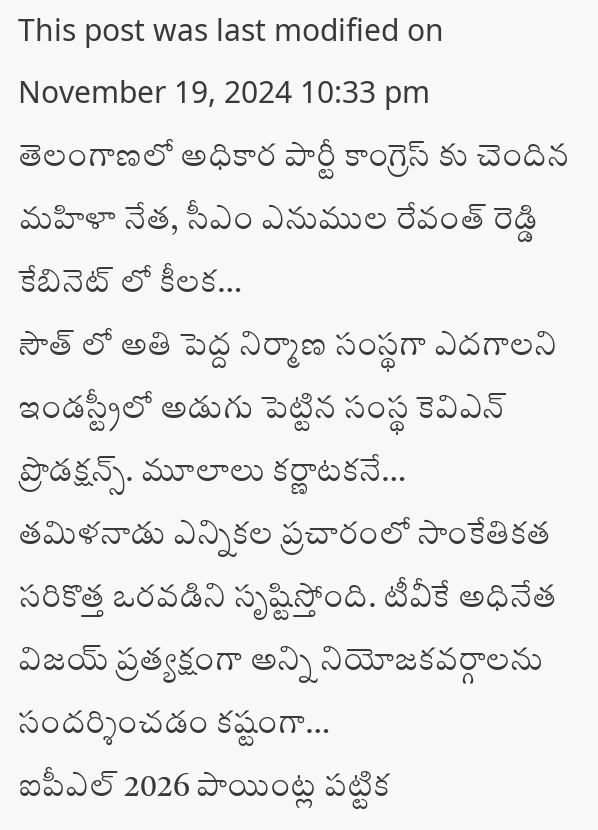This post was last modified on November 19, 2024 10:33 pm
తెలంగాణలో అధికార పార్టీ కాంగ్రెస్ కు చెందిన మహిళా నేత, సీఎం ఎనుముల రేవంత్ రెడ్డి కేబినెట్ లో కీలక…
సౌత్ లో అతి పెద్ద నిర్మాణ సంస్థగా ఎదగాలని ఇండస్ట్రీలో అడుగు పెట్టిన సంస్థ కెవిఎన్ ప్రొడక్షన్స్. మూలాలు కర్ణాటకనే…
తమిళనాడు ఎన్నికల ప్రచారంలో సాంకేతికత సరికొత్త ఒరవడిని సృష్టిస్తోంది. టీవీకే అధినేత విజయ్ ప్రత్యక్షంగా అన్ని నియోజకవర్గాలను సందర్శించడం కష్టంగా…
ఐపీఎల్ 2026 పాయింట్ల పట్టిక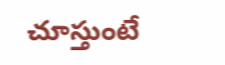చూస్తుంటే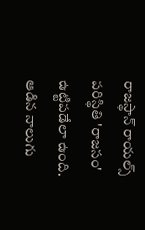రాజస్థాన్ రాయల్స్ పరిస్థితి 'రాజసం' ఉట్టిపడేలా ఉంది. ఆడిన నాలుగు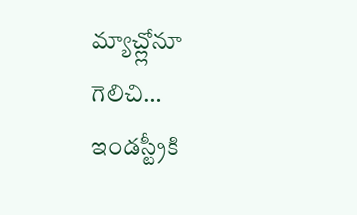మ్యాచ్ల్లోనూ గెలిచి…
ఇండస్ట్రీకి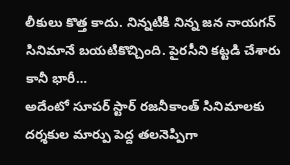లీకులు కొత్త కాదు. నిన్నటికి నిన్న జన నాయగన్ సినిమానే బయటికొచ్చింది. పైరసీని కట్టడి చేశారు కానీ భారీ…
అదేంటో సూపర్ స్టార్ రజనీకాంత్ సినిమాలకు దర్శకుల మార్పు పెద్ద తలనెప్పిగా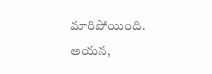మారిపోయింది. అయన,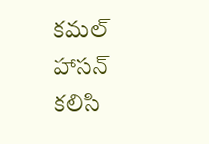కమల్ హాసన్ కలిసి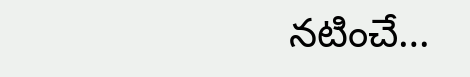నటించే…